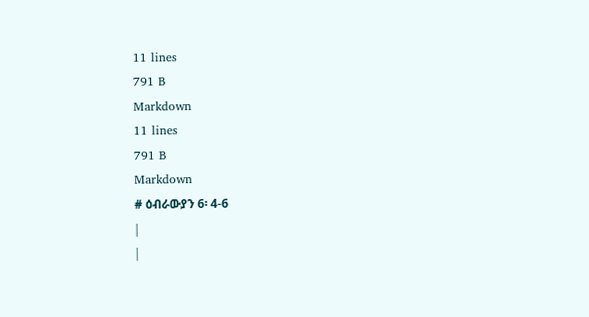11 lines
791 B
Markdown
11 lines
791 B
Markdown
# ዕብራውያን 6፡ 4-6
|
|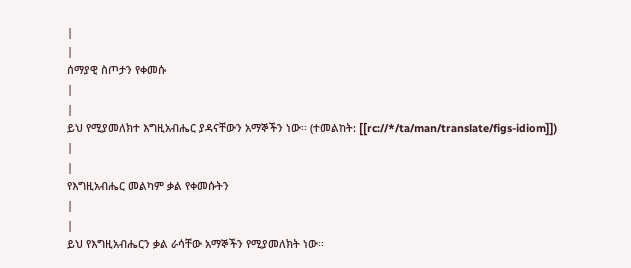|
|
ሰማያዊ ስጦታን የቀመሱ
|
|
ይህ የሚያመለክተ እግዚአብሔር ያዳናቸውን አማኞችን ነው፡፡ (ተመልከት: [[rc://*/ta/man/translate/figs-idiom]])
|
|
የእግዚአብሔር መልካም ቃል የቀመሱትን
|
|
ይህ የእግዚአብሔርን ቃል ራሳቸው አማኞችን የሚያመለክት ነው፡፡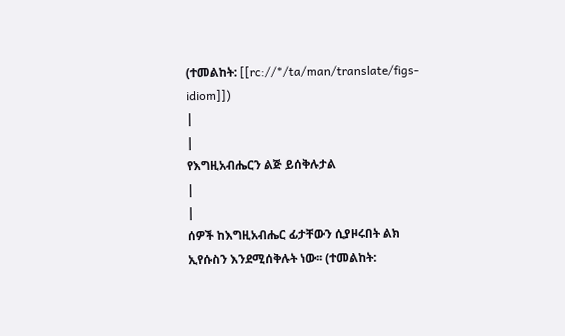(ተመልከት: [[rc://*/ta/man/translate/figs-idiom]])
|
|
የእግዚአብሔርን ልጅ ይሰቅሉታል
|
|
ሰዎች ከእግዚአብሔር ፊታቸውን ሲያዞሩበት ልክ ኢየሱስን እንደሚሰቅሉት ነው፡፡ (ተመልከት: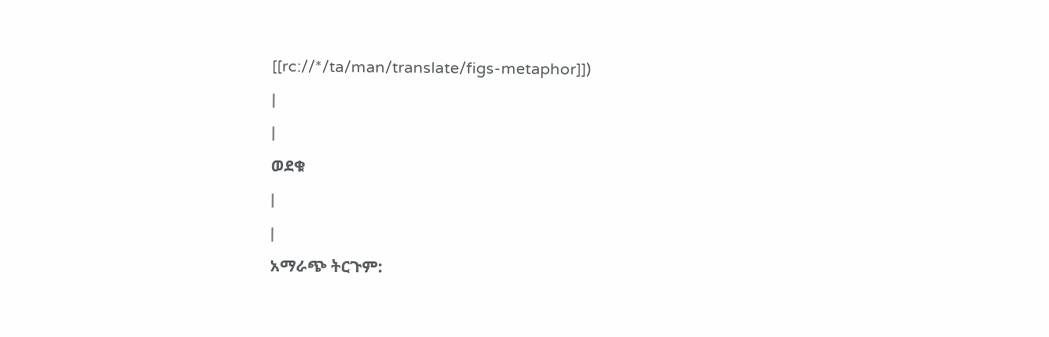[[rc://*/ta/man/translate/figs-metaphor]])
|
|
ወደቁ
|
|
አማራጭ ትርጉም: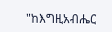"ከእግዚአብሔር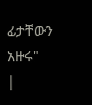ፊታቸውን አዙሩ"
|